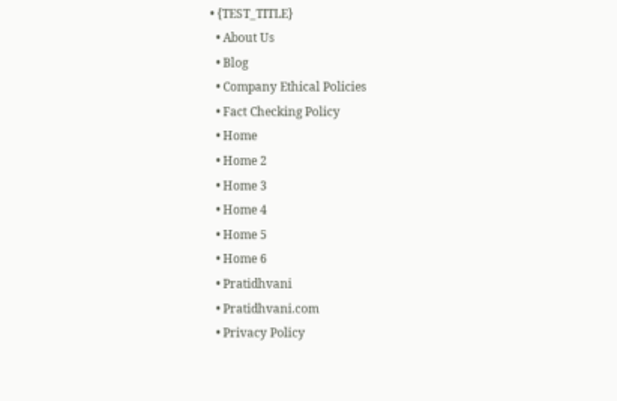• {TEST_TITLE}
  • About Us
  • Blog
  • Company Ethical Policies
  • Fact Checking Policy
  • Home
  • Home 2
  • Home 3
  • Home 4
  • Home 5
  • Home 6
  • Pratidhvani
  • Pratidhvani.com
  • Privacy Policy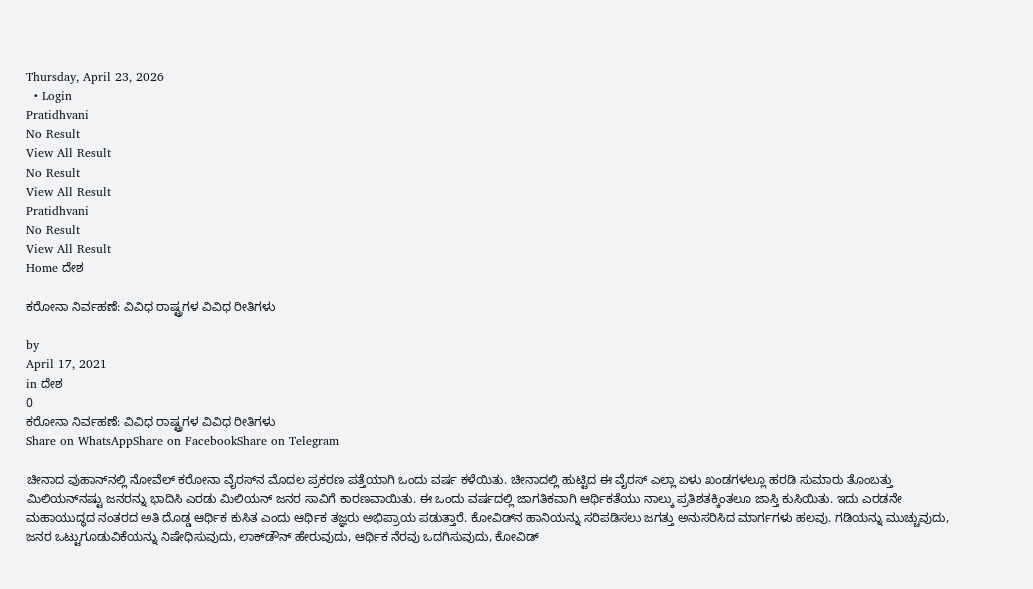Thursday, April 23, 2026
  • Login
Pratidhvani
No Result
View All Result
No Result
View All Result
Pratidhvani
No Result
View All Result
Home ದೇಶ

ಕರೋನಾ ನಿರ್ವಹಣೆ: ವಿವಿಧ ರಾಷ್ಟ್ರಗಳ ವಿವಿಧ ರೀತಿಗಳು

by
April 17, 2021
in ದೇಶ
0
ಕರೋನಾ ನಿರ್ವಹಣೆ: ವಿವಿಧ ರಾಷ್ಟ್ರಗಳ ವಿವಿಧ ರೀತಿಗಳು
Share on WhatsAppShare on FacebookShare on Telegram

ಚೀನಾದ ವುಹಾನ್‌ನಲ್ಲಿ ನೋವೆಲ್ ಕರೋನಾ ವೈರಸ್‌ನ ಮೊದಲ ಪ್ರಕರಣ ಪತ್ತೆಯಾಗಿ ಒಂದು ವರ್ಷ ಕಳೆಯಿತು. ಚೀನಾದಲ್ಲಿ ಹುಟ್ಟಿದ ಈ ವೈರಸ್ ಎಲ್ಲಾ ಏಳು ಖಂಡಗಳಲ್ಲೂ ಹರಡಿ ಸುಮಾರು ತೊಂಬತ್ತು ಮಿಲಿಯನ್‌ನಷ್ಟು ಜನರನ್ನು ಭಾದಿಸಿ ಎರಡು ಮಿಲಿಯನ್ ಜನರ ಸಾವಿಗೆ ಕಾರಣವಾಯಿತು. ಈ ಒಂದು ವರ್ಷದಲ್ಲಿ ಜಾಗತಿಕವಾಗಿ ಆರ್ಥಿಕತೆಯು ನಾಲ್ಕು ಪ್ರತಿಶತಕ್ಕಿಂತಲೂ ಜಾಸ್ತಿ ಕುಸಿಯಿತು. ಇದು ಎರಡನೇ ಮಹಾಯುದ್ಧದ ನಂತರದ ಅತಿ ದೊಡ್ಡ ಆರ್ಥಿಕ ಕುಸಿತ ಎಂದು ಆರ್ಥಿಕ ತಜ್ಞರು ಅಭಿಪ್ರಾಯ ಪಡುತ್ತಾರೆ. ಕೋವಿಡ್‌ನ ಹಾನಿಯನ್ನು ಸರಿಪಡಿಸಲು ಜಗತ್ತು ಅನುಸರಿಸಿದ ಮಾರ್ಗಗಳು ಹಲವು. ಗಡಿಯನ್ನು ಮುಚ್ಚುವುದು, ಜನರ ಒಟ್ಟುಗೂಡುವಿಕೆಯನ್ನು ನಿಷೇಧಿಸುವುದು, ಲಾಕ್‌ಡೌನ್‌ ಹೇರುವುದು, ಆರ್ಥಿಕ ನೆರವು ಒದಗಿಸುವುದು, ಕೋವಿಡ್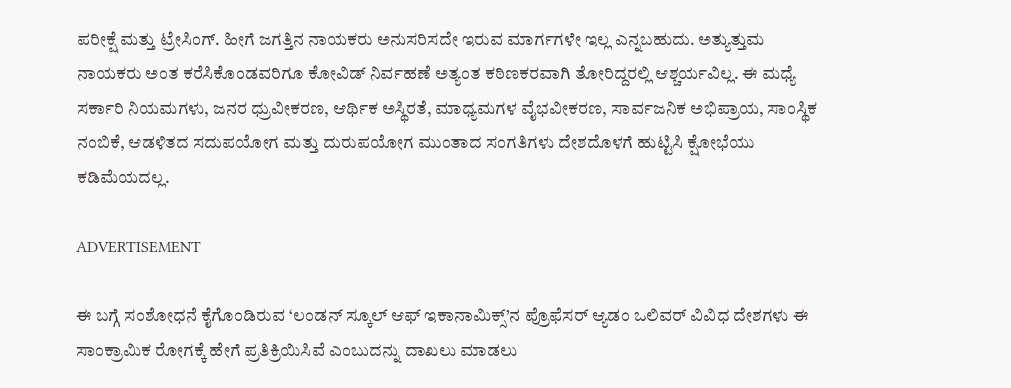ಪರೀಕ್ಷೆ ಮತ್ತು ಟ್ರೇಸಿಂಗ್. ಹೀಗೆ ಜಗತ್ತಿನ ನಾಯಕರು ಅನುಸರಿಸದೇ ಇರುವ ಮಾರ್ಗಗಳೇ ಇಲ್ಲ ಎನ್ನಬಹುದು. ಅತ್ಯುತ್ತುಮ‌ ನಾಯಕರು ಅಂತ ಕರೆಸಿಕೊಂಡವರಿಗೂ ಕೋವಿಡ್ ನಿರ್ವಹಣೆ ಅತ್ಯಂತ ಕಠಿಣಕರವಾಗಿ ತೋರಿದ್ದರಲ್ಲಿ ಆಶ್ಚರ್ಯವಿಲ್ಲ. ಈ ಮಧ್ಯೆ ಸರ್ಕಾರಿ ನಿಯಮಗಳು, ಜನರ ಧ್ರುವೀಕರಣ, ಆರ್ಥಿಕ ಅಸ್ಥಿರತೆ, ಮಾಧ್ಯಮಗಳ ವೈಭವೀಕರಣ, ಸಾರ್ವಜನಿಕ ಅಭಿಪ್ರಾಯ, ಸಾಂಸ್ಥಿಕ ನಂಬಿಕೆ, ಆಡಳಿತದ ಸದುಪಯೋಗ ಮತ್ತು ದುರುಪಯೋಗ ಮುಂತಾದ ಸಂಗತಿಗಳು ದೇಶದೊಳಗೆ ಹುಟ್ಟಿಸಿ ಕ್ಷೋಭೆಯು ಕಡಿಮೆಯದಲ್ಲ.

ADVERTISEMENT

ಈ ಬಗ್ಗೆ ಸಂಶೋಧನೆ ಕೈಗೊಂಡಿರುವ ‘ಲಂಡನ್ ಸ್ಕೂಲ್ ಆಫ್ ಇಕಾನಾಮಿಕ್ಸ್’ನ ಪ್ರೊಫೆಸರ್ ಆ್ಯಡಂ ಒಲಿವರ್ ವಿವಿಧ ದೇಶಗಳು ಈ ಸಾಂಕ್ರಾಮಿಕ ರೋಗಕ್ಕೆ ಹೇಗೆ ಪ್ರತಿಕ್ರಿಯಿಸಿವೆ ಎಂಬುದನ್ನು ದಾಖಲು ಮಾಡಲು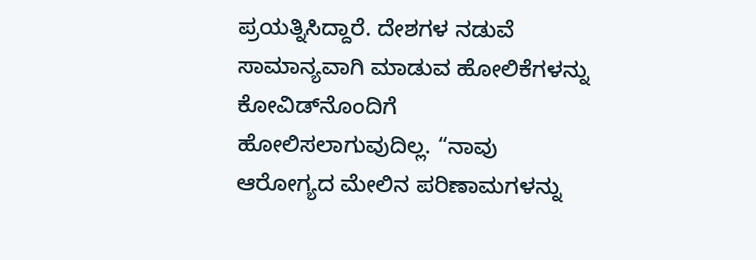ಪ್ರಯತ್ನಿಸಿದ್ದಾರೆ. ದೇಶಗಳ ನಡುವೆ ಸಾಮಾನ್ಯವಾಗಿ ಮಾಡುವ ಹೋಲಿಕೆಗಳನ್ನು ಕೋವಿಡ್‌ನೊಂದಿಗೆ ಹೋಲಿಸಲಾಗುವುದಿಲ್ಲ. “ನಾವು ಆರೋಗ್ಯದ ಮೇಲಿನ ಪರಿಣಾಮಗಳನ್ನು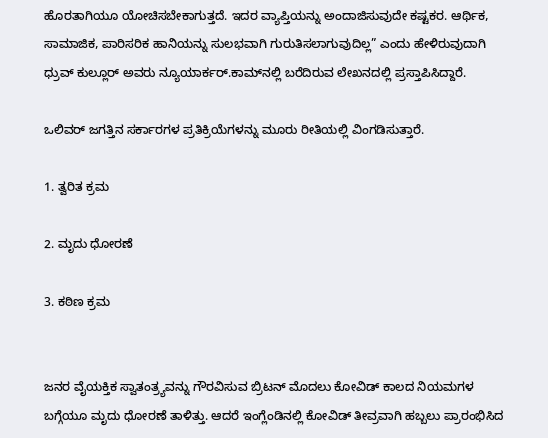ಹೊರತಾಗಿಯೂ ಯೋಚಿಸಬೇಕಾಗುತ್ತದೆ. ಇದರ ವ್ಯಾಪ್ತಿಯನ್ನು ಅಂದಾಜಿಸುವುದೇ ಕಷ್ಟಕರ. ಆರ್ಥಿಕ, ಸಾಮಾಜಿಕ, ಪಾರಿಸರಿಕ ಹಾನಿಯನ್ನು ಸುಲಭವಾಗಿ ಗುರುತಿಸಲಾಗುವುದಿಲ್ಲ” ಎಂದು ಹೇಳಿರುವುದಾಗಿ ಧ್ರುವ್ ಕುಲ್ಲೂರ್ ಅವರು ನ್ಯೂಯಾರ್ಕರ್.ಕಾಮ್‌ನಲ್ಲಿ ಬರೆದಿರುವ ಲೇಖನದಲ್ಲಿ ಪ್ರಸ್ತಾಪಿಸಿದ್ದಾರೆ‌.

ಒಲಿವರ್ ಜಗತ್ತಿನ ಸರ್ಕಾರಗಳ ಪ್ರತಿಕ್ರಿಯೆಗಳನ್ನು ಮೂರು ರೀತಿಯಲ್ಲಿ ವಿಂಗಡಿಸುತ್ತಾರೆ.

1. ತ್ವರಿತ ಕ್ರಮ

2. ಮೃದು ಧೋರಣೆ

3. ಕಠಿಣ ಕ್ರಮ


ಜನರ ವೈಯಕ್ತಿಕ ಸ್ವಾತಂತ್ರ್ಯವನ್ನು ಗೌರವಿಸುವ ಬ್ರಿಟನ್ ಮೊದಲು ಕೋವಿಡ್ ಕಾಲದ ನಿಯಮಗಳ ಬಗ್ಗೆಯೂ ಮೃದು ಧೋರಣೆ ತಾಳಿತ್ತು. ಆದರೆ ಇಂಗ್ಲೆಂಡಿನಲ್ಲಿ‌ ಕೋವಿಡ್ ತೀವ್ರವಾಗಿ ಹಬ್ಬಲು ಪ್ರಾರಂಭಿಸಿದ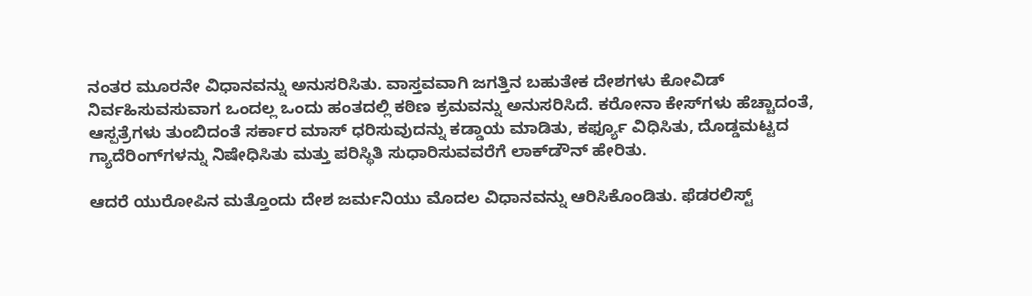ನಂತರ ಮೂರನೇ ವಿಧಾನವನ್ನು ಅನುಸರಿಸಿತು. ವಾಸ್ತವವಾಗಿ ಜಗತ್ತಿನ ಬಹುತೇಕ ದೇಶಗಳು ಕೋವಿಡ್ ನಿರ್ವಹಿಸುವಸುವಾಗ ಒಂದಲ್ಲ ಒಂದು ಹಂತದಲ್ಲಿ ಕಠಿಣ ಕ್ರಮವನ್ನು ಅನುಸರಿಸಿದೆ. ಕರೋನಾ ಕೇಸ್‌ಗಳು ಹೆಚ್ಚಾದಂತೆ, ಆಸ್ಪತ್ರೆಗಳು ತುಂಬಿದಂತೆ ಸರ್ಕಾರ ಮಾಸ್ ಧರಿಸುವುದನ್ನು ಕಡ್ಡಾಯ ಮಾಡಿತು, ಕರ್ಫ್ಯೂ ವಿಧಿಸಿತು, ದೊಡ್ಡಮಟ್ಟದ ಗ್ಯಾದೆರಿಂಗ್‌ಗಳನ್ನು ನಿಷೇಧಿಸಿತು ಮತ್ತು ಪರಿಸ್ಥಿತಿ ಸುಧಾರಿಸುವವರೆಗೆ ಲಾಕ್‌ಡೌನ್‌ ಹೇರಿತು.

ಆದರೆ ಯುರೋಪಿನ‌ ಮತ್ತೊಂದು ದೇಶ ಜರ್ಮನಿಯು ಮೊದಲ ವಿಧಾನವನ್ನು ಆರಿಸಿಕೊಂಡಿತು. ಫೆಡರಲಿಸ್ಟ್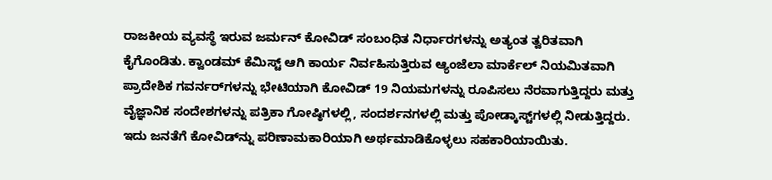ರಾಜಕೀಯ ವ್ಯವಸ್ಥೆ ಇರುವ ಜರ್ಮನ್ ಕೋವಿಡ್ ಸಂಬಂಧಿತ ನಿರ್ಧಾರಗಳನ್ನು ಅತ್ಯಂತ ತ್ವರಿತವಾಗಿ ಕೈಗೊಂಡಿತು. ಕ್ವಾಂಡಮ್ ಕೆಮಿಸ್ಟ್ ಆಗಿ ಕಾರ್ಯ ನಿರ್ವಹಿಸುತ್ತಿರುವ ಆ್ಯಂಜೆಲಾ ಮಾರ್ಕೆಲ್ ನಿಯಮಿತವಾಗಿ ಪ್ರಾದೇಶಿಕ ಗವರ್ನರ್‌ಗಳನ್ನು ಭೇಟಿಯಾಗಿ ಕೋವಿಡ್ 19 ನಿಯಮಗಳನ್ನು ರೂಪಿಸಲು ನೆರವಾಗುತ್ತಿದ್ದರು ಮತ್ತು ವೈಜ್ಞಾನಿಕ ಸಂದೇಶಗಳನ್ನು ಪತ್ರಿಕಾ ಗೋಷ್ಠಿಗಳಲ್ಲಿ, ಸಂದರ್ಶನಗಳಲ್ಲಿ ಮತ್ತು ಪೋಡ್ಕಾಸ್ಟ್‌ಗಳಲ್ಲಿ ನೀಡುತ್ತಿದ್ದರು. ಇದು ಜನತೆಗೆ ಕೋವಿಡ್‌ನ್ನು ಪರಿಣಾಮಕಾರಿಯಾಗಿ ಅರ್ಥಮಾಡಿಕೊಳ್ಳಲು ಸಹಕಾರಿಯಾಯಿತು.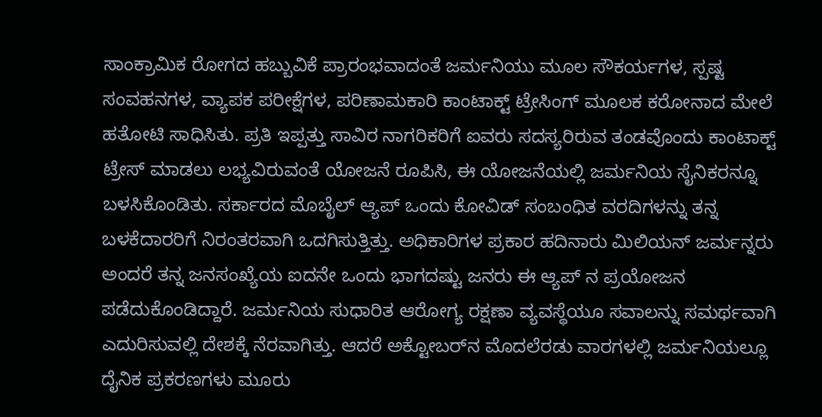ಸಾಂಕ್ರಾಮಿಕ ರೋಗದ ಹಬ್ಬುವಿಕೆ ಪ್ರಾರಂಭವಾದಂತೆ ಜರ್ಮನಿಯು ಮೂಲ ಸೌಕರ್ಯಗಳ, ಸ್ಪಷ್ಟ ಸಂವಹನಗಳ, ವ್ಯಾಪಕ ಪರೀಕ್ಷೆಗಳ, ಪರಿಣಾಮಕಾರಿ ಕಾಂಟಾಕ್ಟ್ ಟ್ರೇಸಿಂಗ್ ಮೂಲಕ ಕರೋನಾದ ಮೇಲೆ ಹತೋಟಿ ಸಾಧಿಸಿತು‌. ಪ್ರತಿ ಇಪ್ಪತ್ತು ಸಾವಿರ ನಾಗರಿಕರಿಗೆ ಐವರು ಸದಸ್ಯರಿರುವ ತಂಡವೊಂದು ಕಾಂಟಾಕ್ಟ್ ಟ್ರೇಸ್ ಮಾಡಲು‌ ಲಭ್ಯವಿರುವಂತೆ ಯೋಜನೆ ರೂಪಿಸಿ, ಈ ಯೋಜನೆಯಲ್ಲಿ ಜರ್ಮನಿಯ ಸೈನಿಕರನ್ನೂ ಬಳಸಿಕೊಂಡಿತು. ಸರ್ಕಾರದ ಮೊಬೈಲ್ ಆ್ಯಪ್ ಒಂದು ಕೋವಿಡ್ ಸಂಬಂಧಿತ ವರದಿಗಳನ್ನು ತನ್ನ ಬಳಕೆದಾರರಿಗೆ ನಿರಂತರವಾಗಿ ಒದಗಿಸುತ್ತಿತ್ತು. ಅಧಿಕಾರಿಗಳ ಪ್ರಕಾರ ಹದಿನಾರು ಮಿಲಿಯನ್ ಜರ್ಮನ್ನರು ಅಂದರೆ ತನ್ನ ಜನಸಂಖ್ಯೆಯ ಐದನೇ ಒಂದು ಭಾಗದಷ್ಟು ಜನರು ಈ ಆ್ಯಪ್ ನ ಪ್ರಯೋಜನ ಪಡೆದುಕೊಂಡಿದ್ದಾರೆ. ಜರ್ಮನಿಯ ಸುಧಾರಿತ ಆರೋಗ್ಯ ರಕ್ಷಣಾ ವ್ಯವಸ್ಥೆಯೂ ಸವಾಲನ್ನು ಸಮರ್ಥವಾಗಿ ಎದುರಿಸುವಲ್ಲಿ ದೇಶಕ್ಕೆ ನೆರವಾಗಿತ್ತು. ಆದರೆ ಅಕ್ಟೋಬರ್‌ನ ಮೊದಲೆರಡು ವಾರಗಳಲ್ಲಿ ಜರ್ಮನಿಯಲ್ಲೂ ದೈನಿಕ ಪ್ರಕರಣಗಳು ಮೂರು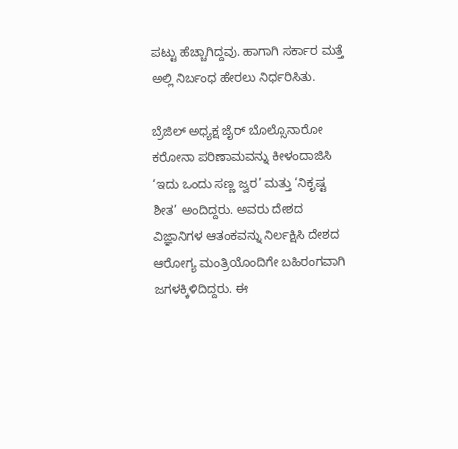ಪಟ್ಟು ಹೆಚ್ಚಾಗಿದ್ದವು. ಹಾಗಾಗಿ ಸರ್ಕಾರ ಮತ್ತೆ ಅಲ್ಲಿ ನಿರ್ಬಂಧ ಹೇರಲು ನಿರ್ಧರಿಸಿತು.

ಬ್ರೆಜಿಲ್ ಅಧ್ಯಕ್ಷ ಜೈರ್ ಬೊಲ್ಸೊನಾರೋ ಕರೋನಾ ಪರಿಣಾಮವನ್ನು ಕೀಳಂದಾಜಿಸಿ ‘ಇದು ಒಂದು ಸಣ್ಣ ಜ್ವರ’ ಮತ್ತು ‘ನಿಕೃಷ್ಟ ಶೀತ’ ಅಂದಿದ್ದರು. ಅವರು ದೇಶದ ವಿಜ್ಞಾನಿಗಳ ಆತಂಕವನ್ನು ನಿರ್ಲಕ್ಷಿಸಿ ದೇಶದ ಆರೋಗ್ಯ ಮಂತ್ರಿಯೊಂದಿಗೇ ಬಹಿರಂಗವಾಗಿ ಜಗಳಕ್ಕಿಳಿದಿದ್ದರು. ಈ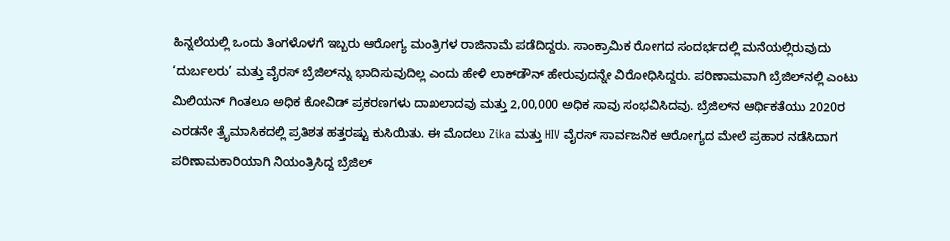ಹಿನ್ನಲೆಯಲ್ಲಿ ಒಂದು ತಿಂಗಳೊಳಗೆ ಇಬ್ಬರು ಆರೋಗ್ಯ ಮಂತ್ರಿಗಳ ರಾಜಿನಾಮೆ ಪಡೆದಿದ್ದರು. ಸಾಂಕ್ರಾಮಿಕ ರೋಗದ ಸಂದರ್ಭದಲ್ಲಿ ಮನೆಯಲ್ಲಿರುವುದು ‘ದುರ್ಬಲರು’ ಮತ್ತು ವೈರಸ್ ಬ್ರೆಜಿಲ್‌ನ್ನು ಭಾದಿಸುವುದಿಲ್ಲ ಎಂದು ಹೇಳಿ ಲಾಕ್‌ಡೌನ್‌ ಹೇರುವುದನ್ನೇ ವಿರೋಧಿಸಿದ್ದರು. ಪರಿಣಾಮವಾಗಿ ಬ್ರೆಜಿಲ್‌ನಲ್ಲಿ ಎಂಟು ಮಿಲಿಯನ್ ‌ಗಿಂತಲೂ ಅಧಿಕ ಕೋವಿಡ್ ಪ್ರಕರಣಗಳು ದಾಖಲಾದವು ಮತ್ತು 2,00,000 ಅಧಿಕ ಸಾವು ಸಂಭವಿಸಿದವು. ಬ್ರೆಜಿಲ್‌ನ ಆರ್ಥಿಕತೆಯು 2020ರ ಎರಡನೇ ತ್ರೈಮಾಸಿಕದಲ್ಲಿ ಪ್ರತಿಶತ ಹತ್ತರಷ್ಟು ಕುಸಿಯಿತು. ಈ ಮೊದಲು Zika ಮತ್ತು HIV ವೈರಸ್ ಸಾರ್ವಜನಿಕ ಆರೋಗ್ಯದ ಮೇಲೆ ಪ್ರಹಾರ ನಡೆಸಿದಾಗ ಪರಿಣಾಮಕಾರಿಯಾಗಿ ನಿಯಂತ್ರಿಸಿದ್ದ ಬ್ರೆಜಿಲ್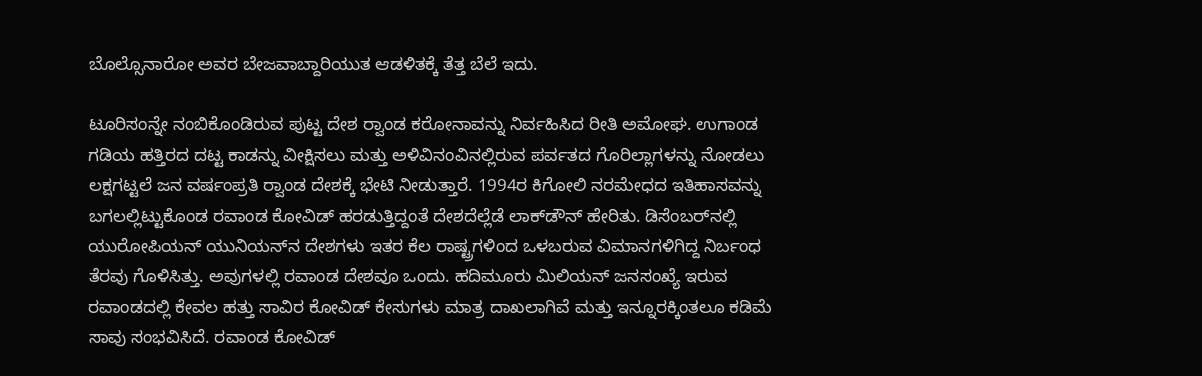ಬೊಲ್ಸೊನಾರೋ ಅವರ ಬೇಜವಾಬ್ದಾರಿಯುತ ಆಡಳಿತಕ್ಕೆ ತೆತ್ತ ಬೆಲೆ ಇದು.

ಟೂರಿಸಂನ್ನೇ ನಂಬಿಕೊಂಡಿರುವ ಪುಟ್ಟ ದೇಶ ರ‌್ವಾಂಡ ಕರೋನಾವನ್ನು ನಿರ್ವಹಿಸಿದ ರೀತಿ ಅಮೋಘ. ಉಗಾಂಡ ಗಡಿಯ ಹತ್ತಿರದ ದಟ್ಟ ಕಾಡನ್ನು ವೀಕ್ಷಿಸಲು ಮತ್ತು ಅಳಿವಿನಂವಿನಲ್ಲಿರುವ ಪರ್ವತದ ಗೊರಿಲ್ಲಾಗಳನ್ನು ನೋಡಲು ಲಕ್ಷಗಟ್ಟಲೆ ಜನ ವರ್ಷಂಪ್ರತಿ ರ‌್ವಾಂಡ ದೇಶಕ್ಕೆ ಭೇಟಿ ನೀಡುತ್ತಾರೆ. 1994ರ ಕಿಗೋಲಿ ನರಮೇಧದ ಇತಿಹಾಸವನ್ನು ಬಗಲಲ್ಲಿಟ್ಟುಕೊಂಡ ರವಾಂಡ ಕೋವಿಡ್ ಹರಡುತ್ತಿದ್ದಂತೆ ದೇಶದೆಲ್ಲೆಡೆ ಲಾಕ್‌ಡೌನ್‌ ಹೇರಿತು. ಡಿಸೆಂಬರ್‌ನಲ್ಲಿ ಯುರೋಪಿಯನ್ ಯುನಿಯನ್‌ನ ದೇಶಗಳು ಇತರ ಕೆಲ ರಾಷ್ಟ್ರಗಳಿಂದ ಒಳಬರುವ ವಿಮಾನಗಳಿಗಿದ್ದ ನಿರ್ಬಂಧ ತೆರವು ಗೊಳಿಸಿತ್ತು. ಅವುಗಳಲ್ಲಿ ರವಾಂಡ ದೇಶವೂ ಒಂದು. ಹದಿಮೂರು ಮಿಲಿಯನ್ ಜನಸಂಖ್ಯೆ ಇರುವ ರವಾಂಡದಲ್ಲಿ ಕೇವಲ ಹತ್ತು ಸಾವಿರ ಕೋವಿಡ್ ಕೇಸುಗಳು ಮಾತ್ರ ದಾಖಲಾಗಿವೆ ಮತ್ತು ಇನ್ನೂರಕ್ಕಿಂತಲೂ ಕಡಿಮೆ ಸಾವು ಸಂಭವಿಸಿದೆ. ರವಾಂಡ ಕೋವಿಡ್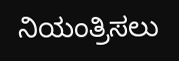ನಿಯಂತ್ರಿಸಲು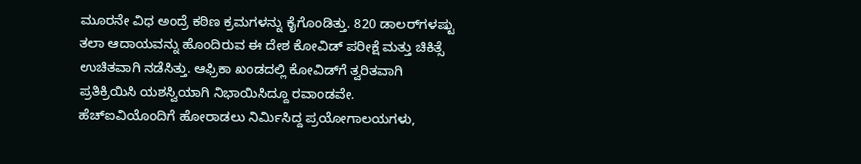ಮೂರನೇ ವಿಧ ಅಂದ್ರೆ ಕಠಿಣ ಕ್ರಮಗಳನ್ನು ಕೈಗೊಂಡಿತ್ತು. 820 ಡಾಲರ್‌ಗಳಷ್ಟು ತಲಾ ಆದಾಯವನ್ನು ಹೊಂದಿರುವ ಈ ದೇಶ ಕೋವಿಡ್ ಪರೀಕ್ಷೆ ಮತ್ತು ಚಿಕಿತ್ಸೆ ಉಚಿತವಾಗಿ ನಡೆಸಿತ್ತು. ಆಫ್ರಿಕಾ ಖಂಡದಲ್ಲಿ ಕೋವಿಡ್‌ಗೆ ತ್ವರಿತವಾಗಿ ಪ್ರತಿಕ್ರಿಯಿಸಿ ಯಶಸ್ವಿಯಾಗಿ ನಿಭಾಯಿಸಿದ್ದೂ ರವಾಂಡವೇ. ಹೆಚ್‌ಐವಿಯೊಂದಿಗೆ ಹೋರಾಡಲು ನಿರ್ಮಿಸಿದ್ದ ಪ್ರಯೋಗಾಲಯಗಳು,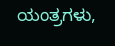ಯಂತ್ರಗಳು,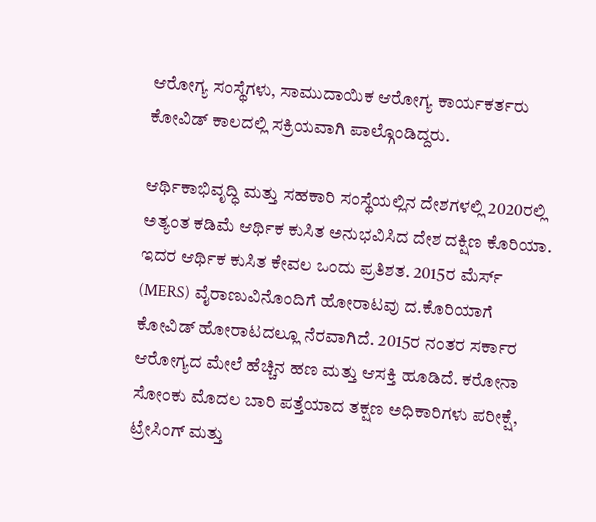ಆರೋಗ್ಯ ಸಂಸ್ಥೆಗಳು, ಸಾಮುದಾಯಿಕ ಆರೋಗ್ಯ ಕಾರ್ಯಕರ್ತರು ಕೋವಿಡ್ ಕಾಲದಲ್ಲಿ ಸಕ್ರಿಯವಾಗಿ ಪಾಲ್ಗೊಂಡಿದ್ದರು.

ಆರ್ಥಿಕಾಭಿವೃದ್ಧಿ ಮತ್ತು ಸಹಕಾರಿ ಸಂಸ್ಥೆಯಲ್ಲಿನ ದೇಶಗಳಲ್ಲಿ 2020ರಲ್ಲಿ ಅತ್ಯಂತ ಕಡಿಮೆ ಆರ್ಥಿಕ ಕುಸಿತ ಅನುಭವಿಸಿದ ದೇಶ ದಕ್ಷಿಣ ಕೊರಿಯಾ. ಇದರ ಆರ್ಥಿಕ ಕುಸಿತ ಕೇವಲ ಒಂದು ಪ್ರತಿಶತ. 2015ರ ಮೆರ್ಸ್ (MERS) ವೈರಾಣುವಿನೊಂದಿಗೆ ಹೋರಾಟವು ದ.ಕೊರಿಯಾಗೆ ಕೋವಿಡ್ ಹೋರಾಟದಲ್ಲೂ ನೆರವಾಗಿದೆ. 2015ರ ನಂತರ ಸರ್ಕಾರ ಆರೋಗ್ಯದ ಮೇಲೆ ಹೆಚ್ಚಿನ ಹಣ ಮತ್ತು ಆಸಕ್ತಿ ಹೂಡಿದೆ. ಕರೋನಾ ಸೋಂಕು ಮೊದಲ ಬಾರಿ ಪತ್ತೆಯಾದ ತಕ್ಷಣ ಅಧಿಕಾರಿಗಳು ಪರೀಕ್ಷೆ, ಟ್ರೇಸಿಂಗ್ ಮತ್ತು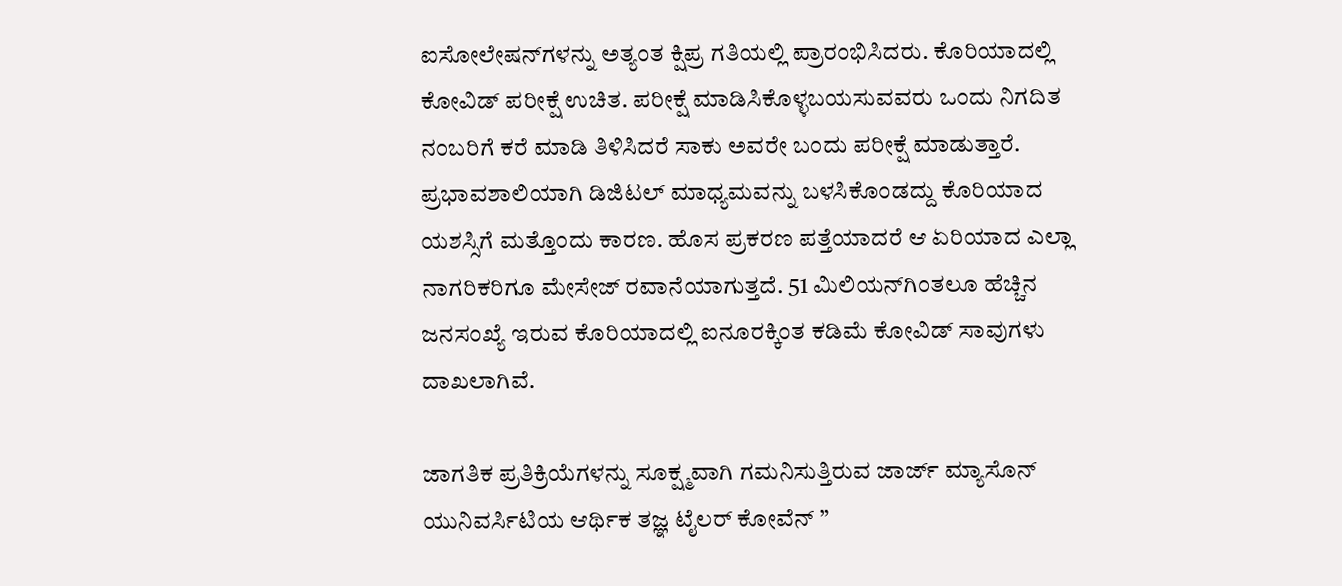ಐಸೋಲೇಷನ್‌ಗಳನ್ನು ಅತ್ಯಂತ ಕ್ಷಿಪ್ರ ಗತಿಯಲ್ಲಿ ಪ್ರಾರಂಭಿಸಿದರು. ಕೊರಿಯಾದಲ್ಲಿ ಕೋವಿಡ್ ಪರೀಕ್ಷೆ ಉಚಿತ. ಪರೀಕ್ಷೆ ಮಾಡಿಸಿಕೊಳ್ಳಬಯಸುವವರು ಒಂದು ನಿಗದಿತ ನಂಬರಿಗೆ ಕರೆ ಮಾಡಿ ತಿಳಿಸಿದರೆ ಸಾಕು ಅವರೇ ಬಂದು ಪರೀಕ್ಷೆ ಮಾಡುತ್ತಾರೆ. ಪ್ರಭಾವಶಾಲಿಯಾಗಿ ಡಿಜಿಟಲ್ ಮಾಧ್ಯಮವನ್ನು ಬಳಸಿಕೊಂಡದ್ದು ಕೊರಿಯಾದ ಯಶಸ್ಸಿಗೆ ಮತ್ತೊಂದು ಕಾರಣ. ಹೊಸ ಪ್ರಕರಣ ಪತ್ತೆಯಾದರೆ ಆ ಏರಿಯಾದ ಎಲ್ಲಾ ನಾಗರಿಕರಿಗೂ ಮೇಸೇಜ್ ರವಾನೆಯಾಗುತ್ತದೆ. 51 ಮಿಲಿಯನ್‌ಗಿಂತಲೂ ಹೆಚ್ಚಿನ ಜನಸಂಖ್ಯೆ ಇರುವ ಕೊರಿಯಾದಲ್ಲಿ ಐನೂರಕ್ಕಿಂತ ಕಡಿಮೆ ಕೋವಿಡ್ ಸಾವುಗಳು ದಾಖಲಾಗಿವೆ.

ಜಾಗತಿಕ ಪ್ರತಿಕ್ರಿಯೆಗಳನ್ನು ಸೂಕ್ಷ್ಮವಾಗಿ ಗಮನಿಸುತ್ತಿರುವ ಜಾರ್ಜ್‌ ಮ್ಯಾಸೊನ್ ಯುನಿವರ್ಸಿಟಿಯ ಆರ್ಥಿಕ ತಜ್ಞ ಟೈಲರ್ ಕೋವೆನ್ ”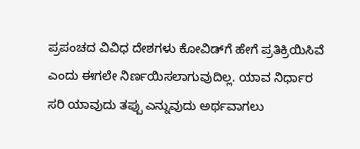ಪ್ರಪಂಚದ ವಿವಿಧ ದೇಶಗಳು ಕೋವಿಡ್‌ಗೆ ಹೇಗೆ ಪ್ರತಿಕ್ರಿಯಿಸಿವೆ ಎಂದು ಈಗಲೇ ನಿರ್ಣಯಿಸಲಾಗುವುದಿಲ್ಲ. ಯಾವ ನಿರ್ಧಾರ ಸರಿ ಯಾವುದು ತಪ್ಪು ಎನ್ನುವುದು ಅರ್ಥವಾಗಲು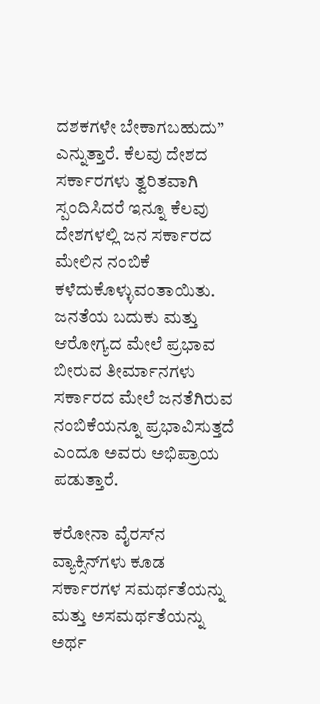ದಶಕಗಳೇ ಬೇಕಾಗಬಹುದು” ಎನ್ನುತ್ತಾರೆ. ಕೆಲವು ದೇಶದ ಸರ್ಕಾರಗಳು ತ್ವರಿತವಾಗಿ ಸ್ಪಂದಿಸಿದರೆ ಇನ್ನೂ ಕೆಲವು ದೇಶಗಳಲ್ಲಿ ಜನ ಸರ್ಕಾರದ ಮೇಲಿನ‌ ನಂಬಿಕೆ ಕಳೆದುಕೊಳ್ಳುವಂತಾಯಿತು. ಜನತೆಯ ಬದುಕು ಮತ್ತು ಆರೋಗ್ಯದ ಮೇಲೆ ಪ್ರಭಾವ ಬೀರುವ ತೀರ್ಮಾನಗಳು ಸರ್ಕಾರದ ಮೇಲೆ ಜನತೆಗಿರುವ ನಂಬಿಕೆಯನ್ನೂ ಪ್ರಭಾವಿಸುತ್ತದೆ ಎಂದೂ ಅವರು ಅಭಿಪ್ರಾಯ ಪಡುತ್ತಾರೆ.

ಕರೋನಾ ವೈರಸ್‌ನ ವ್ಯಾಕ್ಸಿನ್‌ಗಳು ಕೂಡ ಸರ್ಕಾರಗಳ ಸಮರ್ಥತೆಯನ್ನು‌ ಮತ್ತು ಅಸಮರ್ಥತೆಯನ್ನು ಅರ್ಥ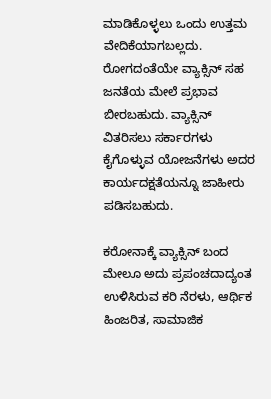ಮಾಡಿಕೊಳ್ಳಲು ಒಂದು ಉತ್ತಮ ವೇದಿಕೆಯಾಗಬಲ್ಲದು. ರೋಗದಂತೆಯೇ ವ್ಯಾಕ್ಸಿನ್ ಸಹ ಜನತೆಯ ಮೇಲೆ ಪ್ರಭಾವ ಬೀರಬಹುದು. ವ್ಯಾಕ್ಸಿನ್ ವಿತರಿಸಲು ಸರ್ಕಾರಗಳು ಕೈಗೊಳ್ಳುವ ಯೋಜನೆಗಳು ಅದರ ಕಾರ್ಯದಕ್ಷತೆಯನ್ನೂ ಜಾಹೀರು ಪಡಿಸಬಹುದು.

ಕರೋನಾಕ್ಕೆ ವ್ಯಾಕ್ಸಿನ್ ಬಂದ ಮೇಲೂ‌ ಅದು ಪ್ರಪಂಚದಾದ್ಯಂತ ಉಳಿಸಿರುವ ಕರಿ ನೆರಳು, ಆರ್ಥಿಕ ಹಿಂಜರಿತ, ಸಾಮಾಜಿಕ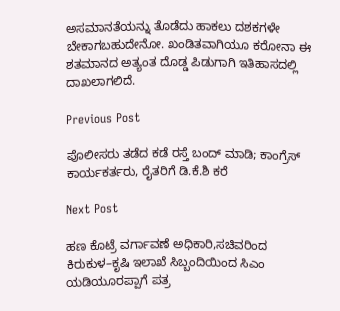ಅಸಮಾನತೆಯನ್ನು ತೊಡೆದು ಹಾಕಲು ದಶಕಗಳೇ ಬೇಕಾಗಬಹುದೇನೋ. ಖಂಡಿತವಾಗಿಯೂ ಕರೋನಾ ಈ ಶತಮಾನದ ಅತ್ಯಂತ ದೊಡ್ಡ ಪಿಡುಗಾಗಿ ಇತಿಹಾಸದಲ್ಲಿ ದಾಖಲಾಗಲಿದೆ.

Previous Post

ಪೊಲೀಸರು ತಡೆದ ಕಡೆ ರಸ್ತೆ ಬಂದ್ ಮಾಡಿ; ಕಾಂಗ್ರೆಸ್ ಕಾರ್ಯಕರ್ತರು, ರೈತರಿಗೆ ಡಿ.ಕೆ.ಶಿ ಕರೆ

Next Post

ಹಣ ಕೊಟ್ರೆ ವರ್ಗಾವಣೆ ಅಧಿಕಾರಿ,ಸಚಿವರಿಂದ ಕಿರುಕುಳ–ಕೃಷಿ ಇಲಾಖೆ ಸಿಬ್ಬಂದಿಯಿಂದ ಸಿಎಂ ಯಡಿಯೂರಪ್ಪಾಗೆ ಪತ್ರ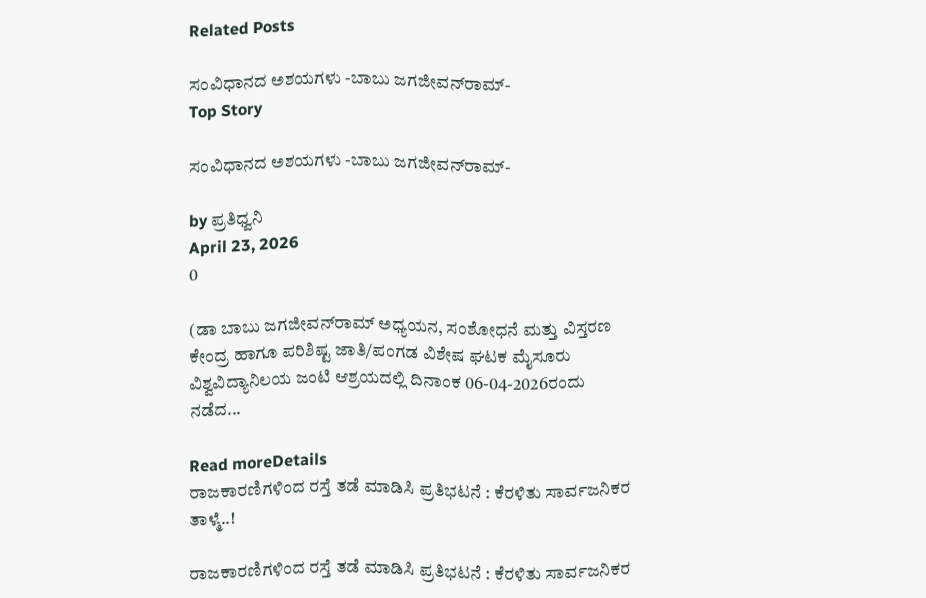Related Posts

ಸಂವಿಧಾನದ ಅಶಯಗಳು -ಬಾಬು ಜಗಜೀವನ್‌ರಾಮ್‌-
Top Story

ಸಂವಿಧಾನದ ಅಶಯಗಳು -ಬಾಬು ಜಗಜೀವನ್‌ರಾಮ್‌-

by ಪ್ರತಿಧ್ವನಿ
April 23, 2026
0

(ಡಾ ಬಾಬು ಜಗಜೀವನ್‌ರಾಮ್‌ ಅಧ್ಯಯನ, ಸಂಶೋಧನೆ ಮತ್ತು ವಿಸ್ತರಣ ಕೇಂದ್ರ ಹಾಗೂ ಪರಿಶಿಷ್ಟ ಜಾತಿ/ಪಂಗಡ ವಿಶೇಷ ಘಟಕ ಮೈಸೂರು ವಿಶ್ವವಿದ್ಯಾನಿಲಯ ಜಂಟಿ ಆಶ್ರಯದಲ್ಲಿ ದಿನಾಂಕ 06-04-2026ರಂದು ನಡೆದ...

Read moreDetails
ರಾಜಕಾರಣಿಗಳಿಂದ ರಸ್ತೆ ತಡೆ ಮಾಡಿಸಿ ಪ್ರತಿಭಟನೆ : ಕೆರಳಿತು ಸಾರ್ವಜನಿಕರ ತಾಳ್ಮೆ..!

ರಾಜಕಾರಣಿಗಳಿಂದ ರಸ್ತೆ ತಡೆ ಮಾಡಿಸಿ ಪ್ರತಿಭಟನೆ : ಕೆರಳಿತು ಸಾರ್ವಜನಿಕರ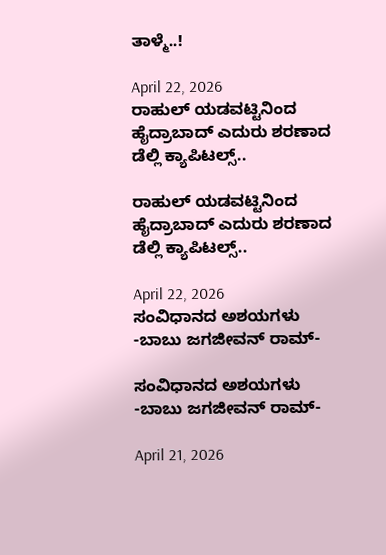ತಾಳ್ಮೆ..!

April 22, 2026
ರಾಹುಲ್‌ ಯಡವಟ್ಟಿನಿಂದ ಹೈದ್ರಾಬಾದ್‌ ಎದುರು ಶರಣಾದ ಡೆಲ್ಲಿ ಕ್ಯಾಪಿಟಲ್ಸ್..

ರಾಹುಲ್‌ ಯಡವಟ್ಟಿನಿಂದ ಹೈದ್ರಾಬಾದ್‌ ಎದುರು ಶರಣಾದ ಡೆಲ್ಲಿ ಕ್ಯಾಪಿಟಲ್ಸ್..

April 22, 2026
ಸಂವಿಧಾನದ ಅಶಯಗಳು -ಬಾಬು ಜಗಜೀವನ್ ರಾಮ್-

ಸಂವಿಧಾನದ ಅಶಯಗಳು -ಬಾಬು ಜಗಜೀವನ್ ರಾಮ್-

April 21, 2026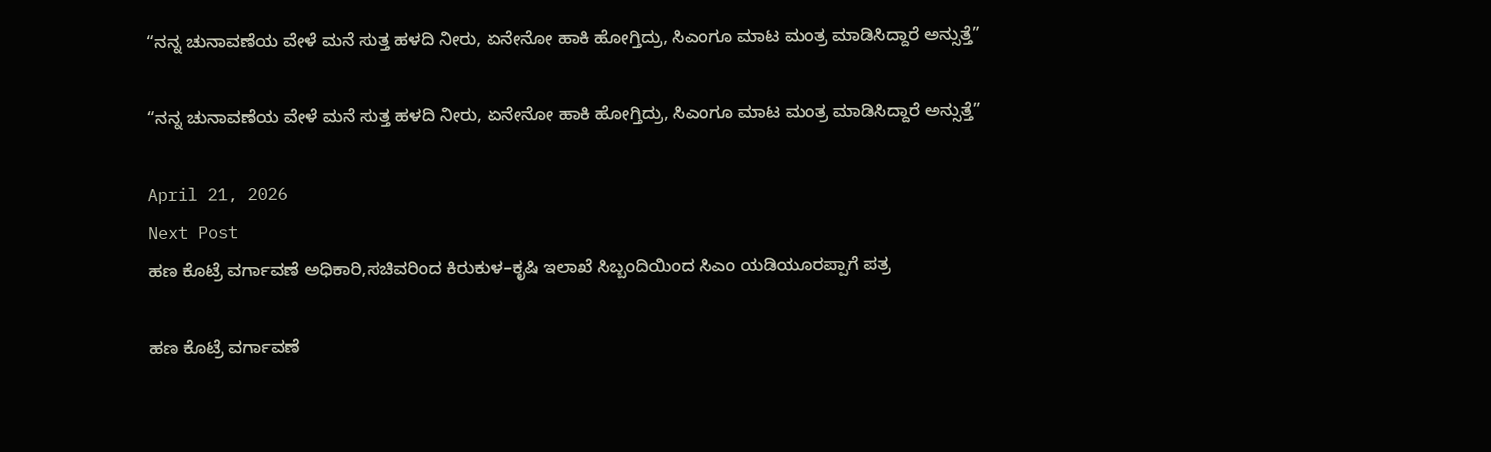“ನನ್ನ ಚುನಾವಣೆಯ ವೇಳೆ ಮನೆ ಸುತ್ತ ಹಳದಿ ನೀರು, ಏನೇನೋ ಹಾಕಿ ಹೋಗ್ತಿದ್ರು, ಸಿಎಂಗೂ ಮಾಟ ಮಂತ್ರ ಮಾಡಿಸಿದ್ದಾರೆ ಅನ್ಸುತ್ತೆ”

“ನನ್ನ ಚುನಾವಣೆಯ ವೇಳೆ ಮನೆ ಸುತ್ತ ಹಳದಿ ನೀರು, ಏನೇನೋ ಹಾಕಿ ಹೋಗ್ತಿದ್ರು, ಸಿಎಂಗೂ ಮಾಟ ಮಂತ್ರ ಮಾಡಿಸಿದ್ದಾರೆ ಅನ್ಸುತ್ತೆ”

April 21, 2026
Next Post
ಹಣ ಕೊಟ್ರೆ ವರ್ಗಾವಣೆ ಅಧಿಕಾರಿ,ಸಚಿವರಿಂದ ಕಿರುಕುಳ–ಕೃಷಿ ಇಲಾಖೆ ಸಿಬ್ಬಂದಿಯಿಂದ ಸಿಎಂ ಯಡಿಯೂರಪ್ಪಾಗೆ ಪತ್ರ

ಹಣ ಕೊಟ್ರೆ ವರ್ಗಾವಣೆ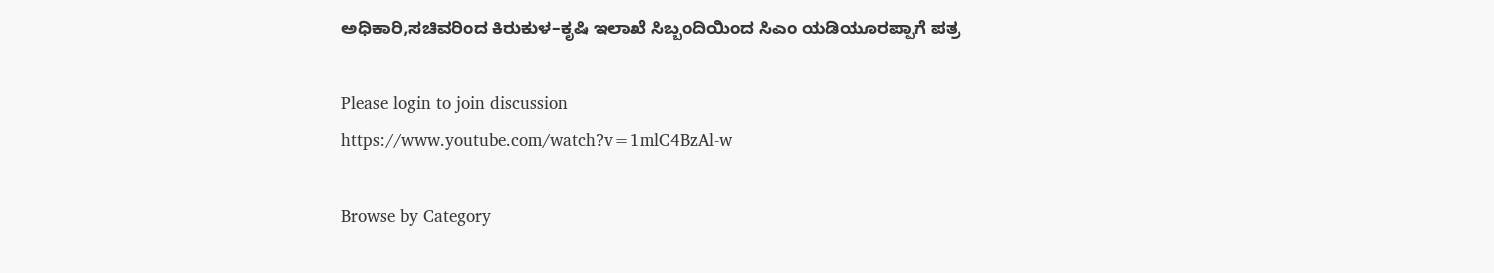ಅಧಿಕಾರಿ,ಸಚಿವರಿಂದ ಕಿರುಕುಳ–ಕೃಷಿ ಇಲಾಖೆ ಸಿಬ್ಬಂದಿಯಿಂದ ಸಿಎಂ ಯಡಿಯೂರಪ್ಪಾಗೆ ಪತ್ರ

Please login to join discussion
https://www.youtube.com/watch?v=1mlC4BzAl-w

Browse by Category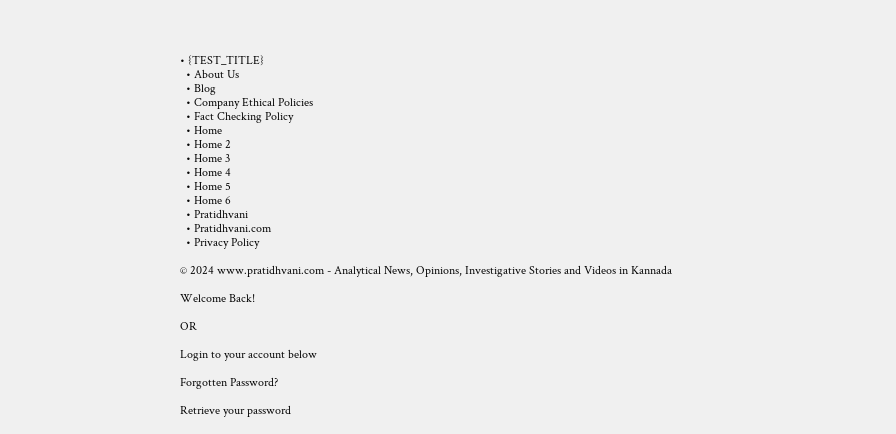• {TEST_TITLE}
  • About Us
  • Blog
  • Company Ethical Policies
  • Fact Checking Policy
  • Home
  • Home 2
  • Home 3
  • Home 4
  • Home 5
  • Home 6
  • Pratidhvani
  • Pratidhvani.com
  • Privacy Policy

© 2024 www.pratidhvani.com - Analytical News, Opinions, Investigative Stories and Videos in Kannada

Welcome Back!

OR

Login to your account below

Forgotten Password?

Retrieve your password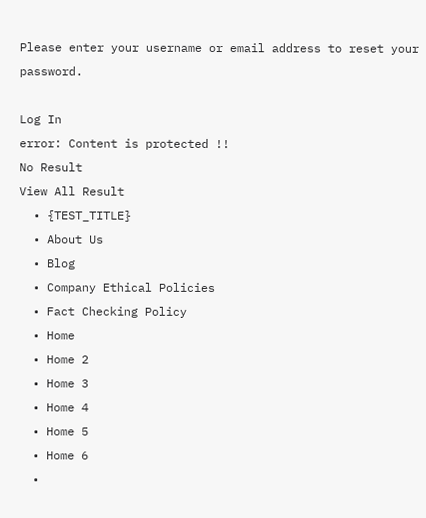Please enter your username or email address to reset your password.

Log In
error: Content is protected !!
No Result
View All Result
  • {TEST_TITLE}
  • About Us
  • Blog
  • Company Ethical Policies
  • Fact Checking Policy
  • Home
  • Home 2
  • Home 3
  • Home 4
  • Home 5
  • Home 6
  •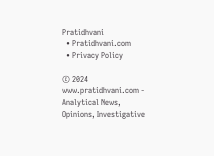Pratidhvani
  • Pratidhvani.com
  • Privacy Policy

© 2024 www.pratidhvani.com - Analytical News, Opinions, Investigative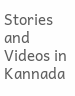Stories and Videos in Kannada